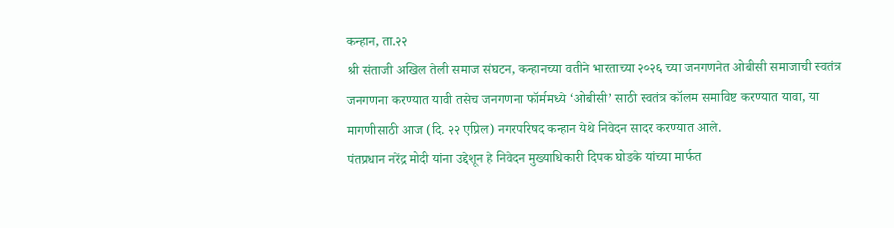कन्हान, ता.२२
श्री संताजी अखिल तेली समाज संघटन, कन्हानच्या वतीने भारताच्या २०२६ च्या जनगणनेत ओबीसी समाजाची स्वतंत्र जनगणना करण्यात यावी तसेच जनगणना फॉर्ममध्ये ‘ओबीसी’ साठी स्वतंत्र कॉलम समाविष्ट करण्यात यावा, या मागणीसाठी आज (दि. २२ एप्रिल) नगरपरिषद कन्हान येथे निवेदन सादर करण्यात आले.
पंतप्रधान नरेंद्र मोदी यांना उद्देशून हे निवेदन मुख्याधिकारी दिपक घोडके यांच्या मार्फत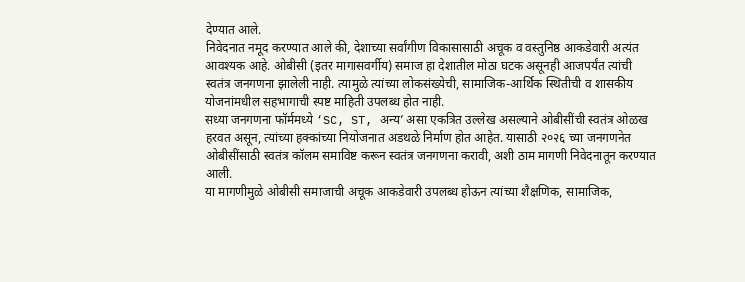देण्यात आले.
निवेदनात नमूद करण्यात आले की, देशाच्या सर्वांगीण विकासासाठी अचूक व वस्तुनिष्ठ आकडेवारी अत्यंत आवश्यक आहे. ओबीसी (इतर मागासवर्गीय) समाज हा देशातील मोठा घटक असूनही आजपर्यंत त्यांची स्वतंत्र जनगणना झालेली नाही. त्यामुळे त्यांच्या लोकसंख्येची, सामाजिक-आर्थिक स्थितीची व शासकीय योजनांमधील सहभागाची स्पष्ट माहिती उपलब्ध होत नाही.
सध्या जनगणना फॉर्ममध्ये ‘SC, ST, अन्य’ असा एकत्रित उल्लेख असल्याने ओबीसींची स्वतंत्र ओळख हरवत असून, त्यांच्या हक्कांच्या नियोजनात अडथळे निर्माण होत आहेत. यासाठी २०२६ च्या जनगणनेत ओबीसींसाठी स्वतंत्र कॉलम समाविष्ट करून स्वतंत्र जनगणना करावी, अशी ठाम मागणी निवेदनातून करण्यात आली.
या मागणीमुळे ओबीसी समाजाची अचूक आकडेवारी उपलब्ध होऊन त्यांच्या शैक्षणिक, सामाजिक,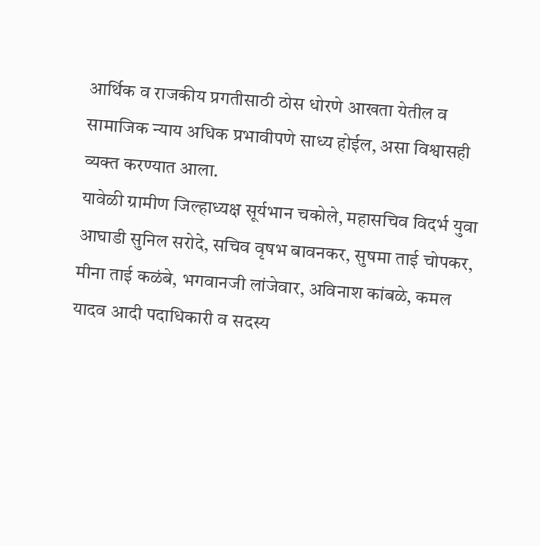आर्थिक व राजकीय प्रगतीसाठी ठोस धोरणे आखता येतील व सामाजिक न्याय अधिक प्रभावीपणे साध्य होईल, असा विश्वासही व्यक्त करण्यात आला.
यावेळी ग्रामीण जिल्हाध्यक्ष सूर्यभान चकोले, महासचिव विदर्भ युवा आघाडी सुनिल सरोदे, सचिव वृषभ बावनकर, सुषमा ताई चोपकर, मीना ताई कळंबे, भगवानजी लांजेवार, अविनाश कांबळे, कमल यादव आदी पदाधिकारी व सदस्य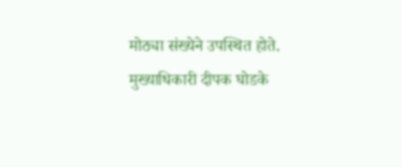मोठ्या संख्येने उपस्थित होते.
मुख्याधिकारी दीपक घोडके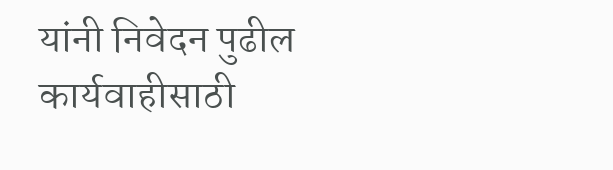यांनी निवेदन पुढील कार्यवाहीसाठी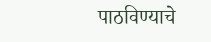पाठविण्याचे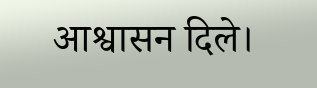आश्वासन दिले।